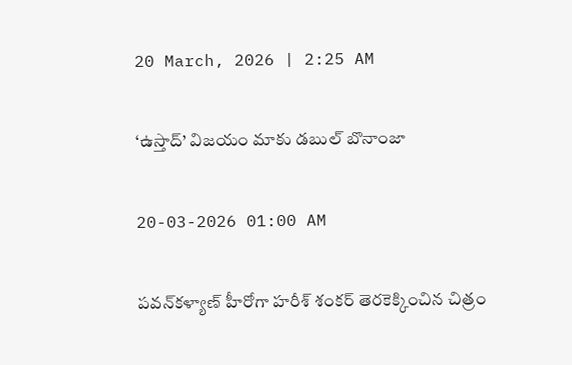20 March, 2026 | 2:25 AM

‘ఉస్తాద్’ విజయం మాకు డబుల్ బొనాంజా

20-03-2026 01:00 AM

పవన్‌కళ్యాణ్ హీరోగా హరీశ్ శంకర్ తెరకెక్కించిన చిత్రం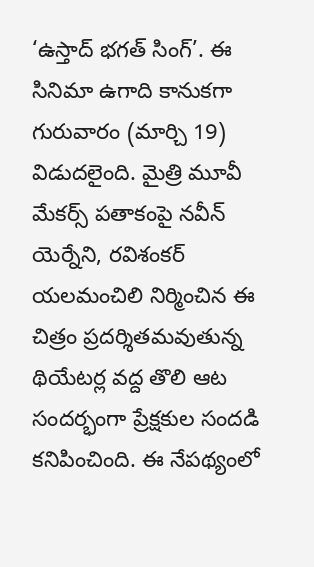‘ఉస్తాద్ భగత్ సింగ్’. ఈ సినిమా ఉగాది కానుకగా గురువారం (మార్చి 19) విడుదలైంది. మైత్రి మూవీ మేకర్స్ పతాకంపై నవీన్ యెర్నేని, రవిశంకర్ యలమంచిలి నిర్మించిన ఈ చిత్రం ప్రదర్శితమవుతున్న థియేటర్ల వద్ద తొలి ఆట సందర్భంగా ప్రేక్షకుల సందడి కనిపించింది. ఈ నేపథ్యంలో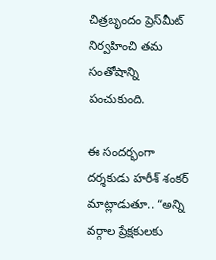చిత్రబృందం ప్రెస్‌మీట్ నిర్వహించి తమ సంతోషాన్ని పంచుకుంది.

ఈ సందర్భంగా దర్శకుడు హరీశ్ శంకర్ మాట్లాడుతూ.. “అన్ని వర్గాల ప్రేక్షకులకు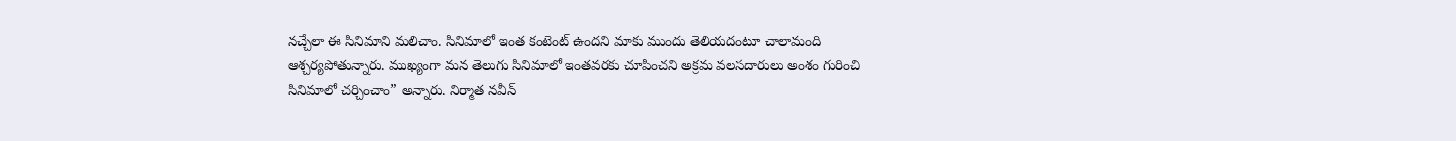నచ్చేలా ఈ సినిమాని మలిచాం. సినిమాలో ఇంత కంటెంట్ ఉందని మాకు ముందు తెలియదంటూ చాలామంది ఆశ్చర్యపోతున్నారు. ముఖ్యంగా మన తెలుగు సినిమాలో ఇంతవరకు చూపించని అక్రమ వలసదారులు అంశం గురించి సినిమాలో చర్చించాం” అన్నారు. నిర్మాత నవీన్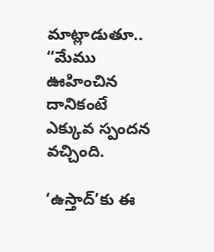మాట్లాడుతూ.. “మేము ఊహించిన దానికంటే ఎక్కువ స్పందన వచ్చింది.

‘ఉస్తాద్’కు ఈ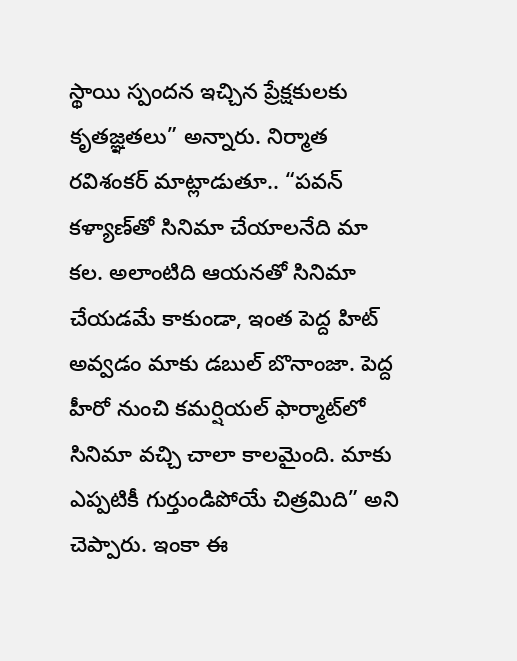స్థాయి స్పందన ఇచ్చిన ప్రేక్షకులకు కృతజ్ఞతలు” అన్నారు. నిర్మాత రవిశంకర్ మాట్లాడుతూ.. “పవన్ కళ్యాణ్‌తో సినిమా చేయాలనేది మా కల. అలాంటిది ఆయనతో సినిమా చేయడమే కాకుండా, ఇంత పెద్ద హిట్ అవ్వడం మాకు డబుల్ బొనాంజా. పెద్ద హీరో నుంచి కమర్షియల్ ఫార్మాట్‌లో సినిమా వచ్చి చాలా కాలమైంది. మాకు ఎప్పటికీ గుర్తుండిపోయే చిత్రమిది” అని చెప్పారు. ఇంకా ఈ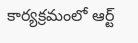కార్యక్రమంలో ఆర్ట్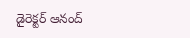డైరెక్టర్ ఆనంద్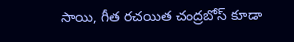సాయి, గీత రచయిత చంద్రబోస్ కూడా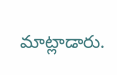మాట్లాడారు.